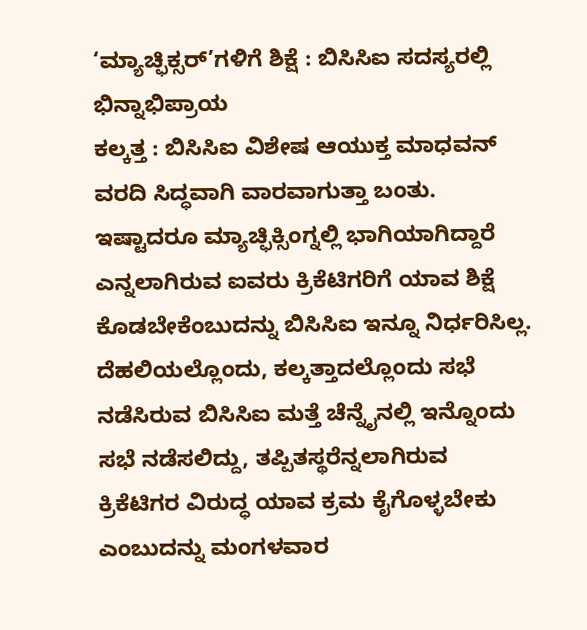‘ಮ್ಯಾಚ್ಫಿಕ್ಸರ್’ಗಳಿಗೆ ಶಿಕ್ಷೆ : ಬಿಸಿಸಿಐ ಸದಸ್ಯರಲ್ಲಿ ಭಿನ್ನಾಭಿಪ್ರಾಯ
ಕಲ್ಕತ್ತ : ಬಿಸಿಸಿಐ ವಿಶೇಷ ಆಯುಕ್ತ ಮಾಧವನ್ ವರದಿ ಸಿದ್ಧವಾಗಿ ವಾರವಾಗುತ್ತಾ ಬಂತು. ಇಷ್ಟಾದರೂ ಮ್ಯಾಚ್ಫಿಕ್ಸಿಂಗ್ನಲ್ಲಿ ಭಾಗಿಯಾಗಿದ್ದಾರೆ ಎನ್ನಲಾಗಿರುವ ಐವರು ಕ್ರಿಕೆಟಿಗರಿಗೆ ಯಾವ ಶಿಕ್ಷೆ ಕೊಡಬೇಕೆಂಬುದನ್ನು ಬಿಸಿಸಿಐ ಇನ್ನೂ ನಿರ್ಧರಿಸಿಲ್ಲ.
ದೆಹಲಿಯಲ್ಲೊಂದು, ಕಲ್ಕತ್ತಾದಲ್ಲೊಂದು ಸಭೆ ನಡೆಸಿರುವ ಬಿಸಿಸಿಐ ಮತ್ತೆ ಚೆನ್ನೈನಲ್ಲಿ ಇನ್ನೊಂದು ಸಭೆ ನಡೆಸಲಿದ್ದು, ತಪ್ಪಿತಸ್ಥರೆನ್ನಲಾಗಿರುವ ಕ್ರಿಕೆಟಿಗರ ವಿರುದ್ಧ ಯಾವ ಕ್ರಮ ಕೈಗೊಳ್ಳಬೇಕು ಎಂಬುದನ್ನು ಮಂಗಳವಾರ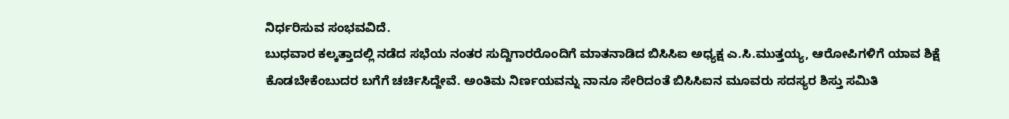ನಿರ್ಧರಿಸುವ ಸಂಭವವಿದೆ.
ಬುಧವಾರ ಕಲ್ಕತ್ತಾದಲ್ಲಿ ನಡೆದ ಸಭೆಯ ನಂತರ ಸುದ್ದಿಗಾರರೊಂದಿಗೆ ಮಾತನಾಡಿದ ಬಿಸಿಸಿಐ ಅಧ್ಯಕ್ಷ ಎ.ಸಿ.ಮುತ್ತಯ್ಯ, ಆರೋಪಿಗಳಿಗೆ ಯಾವ ಶಿಕ್ಷೆ ಕೊಡಬೇಕೆಂಬುದರ ಬಗೆಗೆ ಚರ್ಚಿಸಿದ್ದೇವೆ. ಅಂತಿಮ ನಿರ್ಣಯವನ್ನು ನಾನೂ ಸೇರಿದಂತೆ ಬಿಸಿಸಿಐನ ಮೂವರು ಸದಸ್ಯರ ಶಿಸ್ತು ಸಮಿತಿ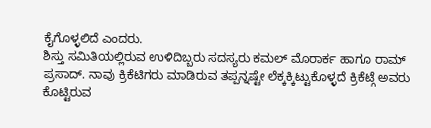ಕೈಗೊಳ್ಳಲಿದೆ ಎಂದರು.
ಶಿಸ್ತು ಸಮಿತಿಯಲ್ಲಿರುವ ಉಳಿದಿಬ್ಬರು ಸದಸ್ಯರು ಕಮಲ್ ಮೊರಾರ್ಕ ಹಾಗೂ ರಾಮ್ ಪ್ರಸಾದ್. ನಾವು ಕ್ರಿಕೆಟಿಗರು ಮಾಡಿರುವ ತಪ್ಪನ್ನಷ್ಟೇ ಲೆಕ್ಕಕ್ಕಿಟ್ಟುಕೊಳ್ಳದೆ ಕ್ರಿಕೆಟ್ಗೆ ಅವರು ಕೊಟ್ಟಿರುವ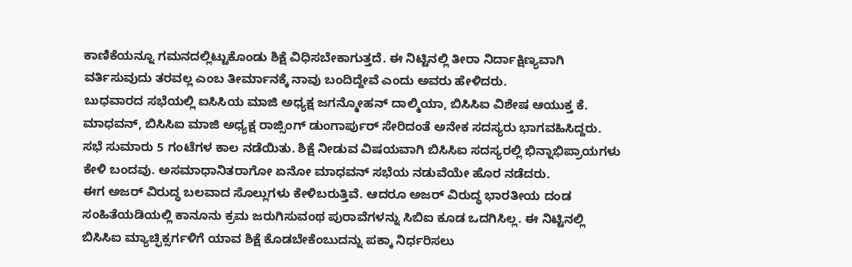ಕಾಣಿಕೆಯನ್ನೂ ಗಮನದಲ್ಲಿಟ್ಟುಕೊಂಡು ಶಿಕ್ಷೆ ವಿಧಿಸಬೇಕಾಗುತ್ತದೆ. ಈ ನಿಟ್ಟಿನಲ್ಲಿ ತೀರಾ ನಿರ್ದಾಕ್ಷಿಣ್ಯವಾಗಿ ವರ್ತಿಸುವುದು ತರವಲ್ಲ ಎಂಬ ತೀರ್ಮಾನಕ್ಕೆ ನಾವು ಬಂದಿದ್ದೇವೆ ಎಂದು ಅವರು ಹೇಳಿದರು.
ಬುಧವಾರದ ಸಭೆಯಲ್ಲಿ ಐಸಿಸಿಯ ಮಾಜಿ ಅಧ್ಯಕ್ಷ ಜಗನ್ಮೋಹನ್ ದಾಲ್ಮಿಯಾ, ಬಿಸಿಸಿಐ ವಿಶೇಷ ಆಯುಕ್ತ ಕೆ. ಮಾಧವನ್, ಬಿಸಿಸಿಐ ಮಾಜಿ ಅಧ್ಯಕ್ಷ ರಾಜ್ಸಿಂಗ್ ಡುಂಗಾರ್ಪುರ್ ಸೇರಿದಂತೆ ಅನೇಕ ಸದಸ್ಯರು ಭಾಗವಹಿಸಿದ್ದರು. ಸಭೆ ಸುಮಾರು 5 ಗಂಟೆಗಳ ಕಾಲ ನಡೆಯಿತು. ಶಿಕ್ಷೆ ನೀಡುವ ವಿಷಯವಾಗಿ ಬಿಸಿಸಿಐ ಸದಸ್ಯರಲ್ಲಿ ಭಿನ್ನಾಭಿಪ್ರಾಯಗಳು ಕೇಳಿ ಬಂದವು. ಅಸಮಾಧಾನಿತರಾಗೋ ಏನೋ ಮಾಧವನ್ ಸಭೆಯ ನಡುವೆಯೇ ಹೊರ ನಡೆದರು.
ಈಗ ಅಜರ್ ವಿರುದ್ಧ ಬಲವಾದ ಸೊಲ್ಲುಗಳು ಕೇಳಿಬರುತ್ತಿವೆ. ಆದರೂ ಅಜರ್ ವಿರುದ್ಧ ಭಾರತೀಯ ದಂಡ ಸಂಹಿತೆಯಡಿಯಲ್ಲಿ ಕಾನೂನು ಕ್ರಮ ಜರುಗಿಸುವಂಥ ಪುರಾವೆಗಳನ್ನು ಸಿಬಿಐ ಕೂಡ ಒದಗಿಸಿಲ್ಲ. ಈ ನಿಟ್ಟಿನಲ್ಲಿ ಬಿಸಿಸಿಐ ಮ್ಯಾಚ್ಫಿಕ್ಸರ್ಗಳಿಗೆ ಯಾವ ಶಿಕ್ಷೆ ಕೊಡಬೇಕೆಂಬುದನ್ನು ಪಕ್ಕಾ ನಿರ್ಧರಿಸಲು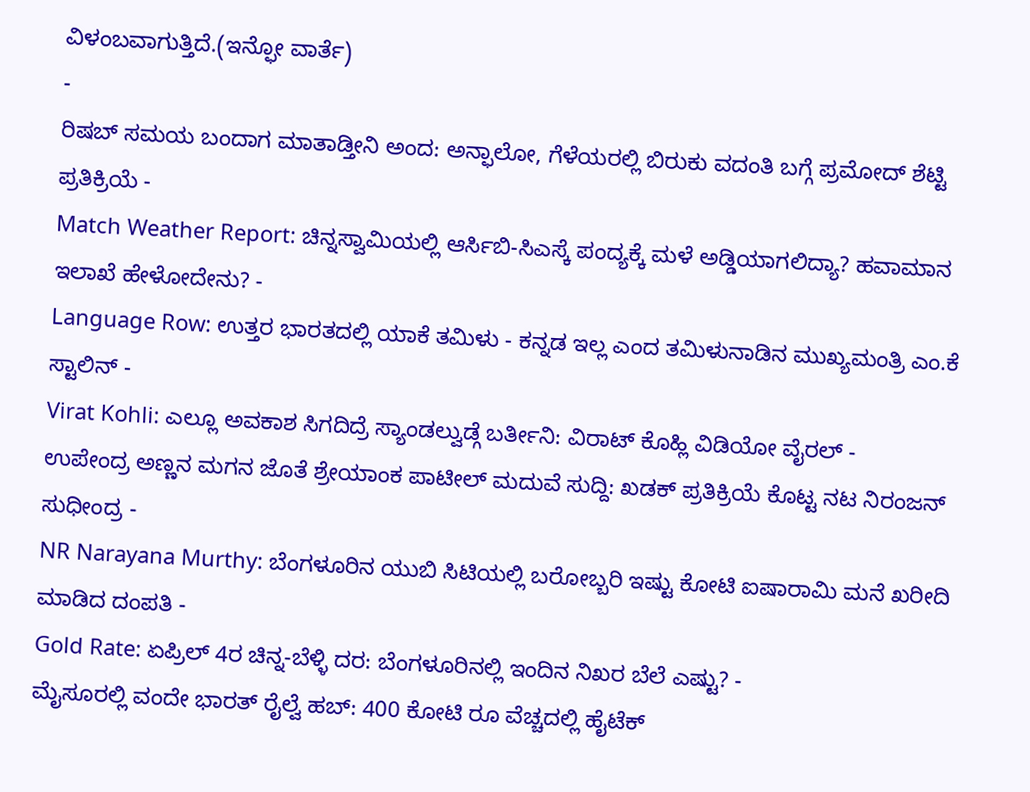ವಿಳಂಬವಾಗುತ್ತಿದೆ.(ಇನ್ಫೋ ವಾರ್ತೆ)
-
ರಿಷಬ್ ಸಮಯ ಬಂದಾಗ ಮಾತಾಡ್ತೀನಿ ಅಂದ: ಅನ್ಫಾಲೋ, ಗೆಳೆಯರಲ್ಲಿ ಬಿರುಕು ವದಂತಿ ಬಗ್ಗೆ ಪ್ರಮೋದ್ ಶೆಟ್ಟಿ ಪ್ರತಿಕ್ರಿಯೆ -
Match Weather Report: ಚಿನ್ನಸ್ವಾಮಿಯಲ್ಲಿ ಆರ್ಸಿಬಿ-ಸಿಎಸ್ಕೆ ಪಂದ್ಯಕ್ಕೆ ಮಳೆ ಅಡ್ಡಿಯಾಗಲಿದ್ಯಾ? ಹವಾಮಾನ ಇಲಾಖೆ ಹೇಳೋದೇನು? -
Language Row: ಉತ್ತರ ಭಾರತದಲ್ಲಿ ಯಾಕೆ ತಮಿಳು - ಕನ್ನಡ ಇಲ್ಲ ಎಂದ ತಮಿಳುನಾಡಿನ ಮುಖ್ಯಮಂತ್ರಿ ಎಂ.ಕೆ ಸ್ಟಾಲಿನ್ -
Virat Kohli: ಎಲ್ಲೂ ಅವಕಾಶ ಸಿಗದಿದ್ರೆ ಸ್ಯಾಂಡಲ್ವುಡ್ಗೆ ಬರ್ತೀನಿ: ವಿರಾಟ್ ಕೊಹ್ಲಿ ವಿಡಿಯೋ ವೈರಲ್ -
ಉಪೇಂದ್ರ ಅಣ್ಣನ ಮಗನ ಜೊತೆ ಶ್ರೇಯಾಂಕ ಪಾಟೀಲ್ ಮದುವೆ ಸುದ್ದಿ: ಖಡಕ್ ಪ್ರತಿಕ್ರಿಯೆ ಕೊಟ್ಟ ನಟ ನಿರಂಜನ್ ಸುಧೀಂದ್ರ -
NR Narayana Murthy: ಬೆಂಗಳೂರಿನ ಯುಬಿ ಸಿಟಿಯಲ್ಲಿ ಬರೋಬ್ಬರಿ ಇಷ್ಟು ಕೋಟಿ ಐಷಾರಾಮಿ ಮನೆ ಖರೀದಿ ಮಾಡಿದ ದಂಪತಿ -
Gold Rate: ಏಪ್ರಿಲ್ 4ರ ಚಿನ್ನ-ಬೆಳ್ಳಿ ದರ: ಬೆಂಗಳೂರಿನಲ್ಲಿ ಇಂದಿನ ನಿಖರ ಬೆಲೆ ಎಷ್ಟು? -
ಮೈಸೂರಲ್ಲಿ ವಂದೇ ಭಾರತ್ ರೈಲ್ವೆ ಹಬ್: 400 ಕೋಟಿ ರೂ ವೆಚ್ಚದಲ್ಲಿ ಹೈಟೆಕ್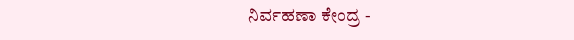ನಿರ್ವಹಣಾ ಕೇಂದ್ರ -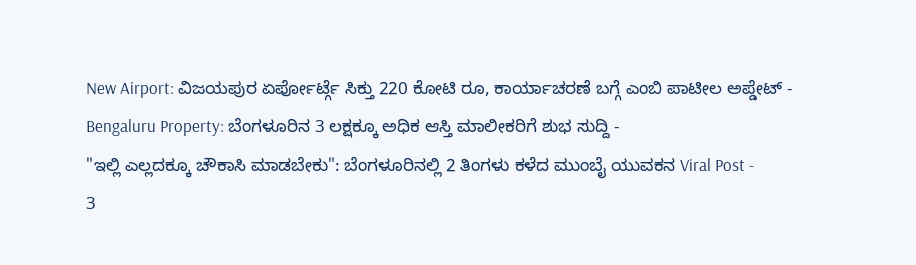New Airport: ವಿಜಯಪುರ ಏರ್ಪೋರ್ಟ್ಗೆ ಸಿಕ್ತು 220 ಕೋಟಿ ರೂ, ಕಾರ್ಯಾಚರಣೆ ಬಗ್ಗೆ ಎಂಬಿ ಪಾಟೀಲ ಅಪ್ಡೇಟ್ -
Bengaluru Property: ಬೆಂಗಳೂರಿನ 3 ಲಕ್ಷಕ್ಕೂ ಅಧಿಕ ಆಸ್ತಿ ಮಾಲೀಕರಿಗೆ ಶುಭ ಸುದ್ದಿ -
"ಇಲ್ಲಿ ಎಲ್ಲದಕ್ಕೂ ಚೌಕಾಸಿ ಮಾಡಬೇಕು": ಬೆಂಗಳೂರಿನಲ್ಲಿ 2 ತಿಂಗಳು ಕಳೆದ ಮುಂಬೈ ಯುವಕನ Viral Post -
3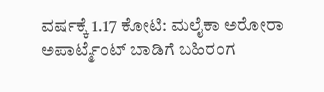ವರ್ಷಕ್ಕೆ 1.17 ಕೋಟಿ: ಮಲೈಕಾ ಅರೋರಾ ಅಪಾರ್ಟ್ಮೆಂಟ್ ಬಾಡಿಗೆ ಬಹಿರಂಗ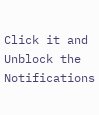Click it and Unblock the Notifications